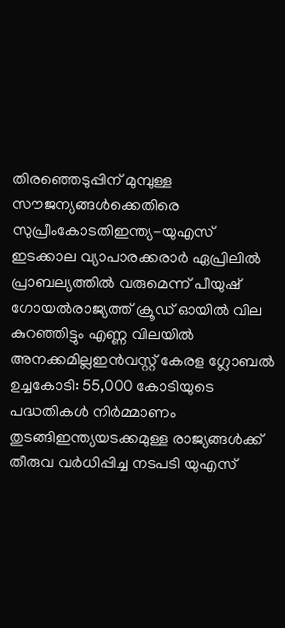തിരഞ്ഞെടുപ്പിന് മുമ്പുള്ള സൗജന്യങ്ങൾക്കെതിരെ സുപ്രീംകോടതിഇന്ത്യ-യുഎസ് ഇടക്കാല വ്യാപാരക്കരാർ ഏപ്രിലിൽ പ്രാബല്യത്തിൽ വരുമെന്ന് പീയുഷ് ഗോയൽരാജ്യത്ത് ക്രൂഡ് ഓയില്‍ വില കുറഞ്ഞിട്ടും എണ്ണ വിലയിൽ അനക്കമില്ലഇന്‍വസ്റ്റ് കേരള ഗ്ലോബല്‍ ഉച്ചകോടി: 55,000 കോടിയുടെ പദ്ധതികള്‍ നിര്‍മ്മാണം തുടങ്ങിഇന്ത്യയടക്കമുള്ള രാജ്യങ്ങൾക്ക് തീരുവ വർധിപ്പിച്ച നടപടി യുഎസ്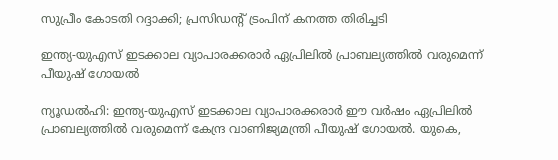സുപ്രീം കോടതി റദ്ദാക്കി; പ്രസിഡൻ്റ് ട്രംപിന് കനത്ത തിരിച്ചടി

ഇന്ത്യ-യുഎസ് ഇടക്കാല വ്യാപാരക്കരാർ ഏപ്രിലിൽ പ്രാബല്യത്തിൽ വരുമെന്ന് പീയുഷ് ഗോയൽ

ന്യൂഡൽഹി: ഇന്ത്യ-യുഎസ് ഇടക്കാല വ്യാപാരക്കരാർ ഈ വർഷം ഏപ്രിലിൽ പ്രാബല്യത്തിൽ വരുമെന്ന് കേന്ദ്ര വാണിജ്യമന്ത്രി പീയുഷ് ഗോയൽ. യുകെ,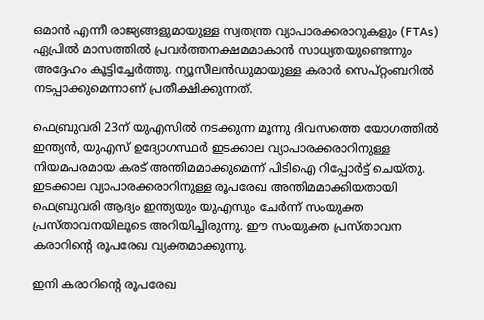ഒമാൻ എന്നീ രാജ്യങ്ങളുമായുള്ള സ്വതന്ത്ര വ്യാപാരക്കരാറുകളും (FTAs) ഏപ്രിൽ മാസത്തിൽ പ്രവർത്തനക്ഷമമാകാൻ സാധ്യതയുണ്ടെന്നും അദ്ദേഹം കൂട്ടിച്ചേർത്തു. ന്യൂസീലൻഡുമായുള്ള കരാർ സെപ്റ്റംബറിൽ നടപ്പാക്കുമെന്നാണ് പ്രതീക്ഷിക്കുന്നത്.

ഫെബ്രുവരി 23ന് യുഎസിൽ നടക്കുന്ന മൂന്നു ദിവസത്തെ യോഗത്തിൽ ഇന്ത്യൻ, യുഎസ് ഉദ്യോഗസ്ഥർ ഇടക്കാല വ്യാപാരക്കരാറിനുള്ള നിയമപരമായ കരട് അന്തിമമാക്കുമെന്ന് പിടിഐ റിപ്പോർട്ട് ചെയ്തു. ഇടക്കാല വ്യാപാരക്കരാറിനുള്ള രൂപരേഖ അന്തിമമാക്കിയതായി ഫെബ്രുവരി ആദ്യം ഇന്ത്യയും യുഎസും ചേർന്ന് സംയുക്ത പ്രസ്താവനയിലൂടെ അറിയിച്ചിരുന്നു. ഈ സംയുക്ത പ്രസ്താവന കരാറിന്റെ രൂപരേഖ വ്യക്തമാക്കുന്നു.

ഇനി കരാറിന്റെ രൂപരേഖ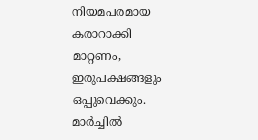നിയമപരമായ കരാറാക്കി മാറ്റണം, ഇരുപക്ഷങ്ങളും ഒപ്പുവെക്കും. മാർച്ചിൽ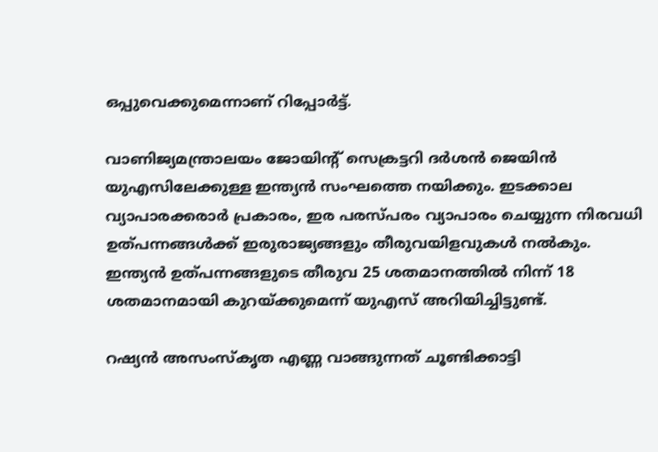ഒപ്പുവെക്കുമെന്നാണ് റിപ്പോർട്ട്.

വാണിജ്യമന്ത്രാലയം ജോയിന്റ് സെക്രട്ടറി ദർശൻ ജെയിൻ യുഎസിലേക്കുള്ള ഇന്ത്യൻ സംഘത്തെ നയിക്കും. ഇടക്കാല വ്യാപാരക്കരാർ പ്രകാരം, ഇര പരസ്പരം വ്യാപാരം ചെയ്യുന്ന നിരവധി ഉത്പന്നങ്ങൾക്ക് ഇരുരാജ്യങ്ങളും തീരുവയിളവുകൾ നൽകും. ഇന്ത്യൻ ഉത്പന്നങ്ങളുടെ തീരുവ 25 ശതമാനത്തിൽ നിന്ന് 18 ശതമാനമായി കുറയ്ക്കുമെന്ന് യുഎസ് അറിയിച്ചിട്ടുണ്ട്.

റഷ്യൻ അസംസ്കൃത എണ്ണ വാങ്ങുന്നത് ചൂണ്ടിക്കാട്ടി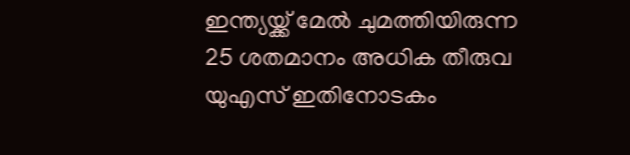ഇന്ത്യയ്ക്ക് മേൽ ചുമത്തിയിരുന്ന 25 ശതമാനം അധിക തീരുവ യുഎസ് ഇതിനോടകം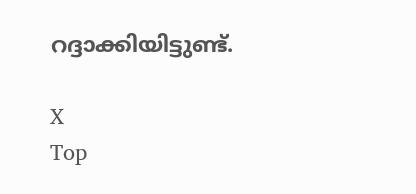റദ്ദാക്കിയിട്ടുണ്ട്.

X
Top